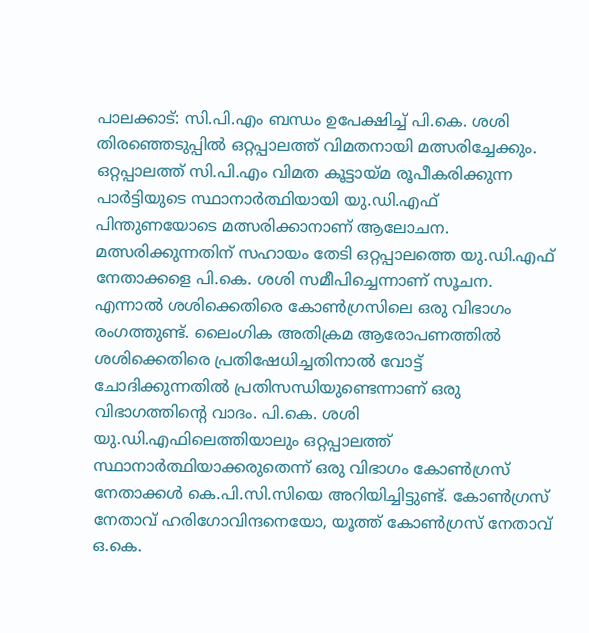പാലക്കാട്: സി.പി.എം ബന്ധം ഉപേക്ഷിച്ച് പി.കെ. ശശി തിരഞ്ഞെടുപ്പിൽ ഒറ്റപ്പാലത്ത് വിമതനായി മത്സരിച്ചേക്കും. ഒറ്റപ്പാലത്ത് സി.പി.എം വിമത കൂട്ടായ്മ രൂപീകരിക്കുന്ന പാർട്ടിയുടെ സ്ഥാനാർത്ഥിയായി യു.ഡി.എഫ് പിന്തുണയോടെ മത്സരിക്കാനാണ് ആലോചന. മത്സരിക്കുന്നതിന് സഹായം തേടി ഒറ്റപ്പാലത്തെ യു.ഡി.എഫ് നേതാക്കളെ പി.കെ. ശശി സമീപിച്ചെന്നാണ് സൂചന.
എന്നാൽ ശശിക്കെതിരെ കോൺഗ്രസിലെ ഒരു വിഭാഗം രംഗത്തുണ്ട്. ലൈംഗിക അതിക്രമ ആരോപണത്തിൽ ശശിക്കെതിരെ പ്രതിഷേധിച്ചതിനാൽ വോട്ട് ചോദിക്കുന്നതിൽ പ്രതിസന്ധിയുണ്ടെന്നാണ് ഒരു വിഭാഗത്തിന്റെ വാദം. പി.കെ. ശശി യു.ഡി.എഫിലെത്തിയാലും ഒറ്റപ്പാലത്ത് സ്ഥാനാർത്ഥിയാക്കരുതെന്ന് ഒരു വിഭാഗം കോൺഗ്രസ് നേതാക്കൾ കെ.പി.സി.സിയെ അറിയിച്ചിട്ടുണ്ട്. കോൺഗ്രസ് നേതാവ് ഹരിഗോവിന്ദനെയോ, യൂത്ത് കോൺഗ്രസ് നേതാവ് ഒ.കെ.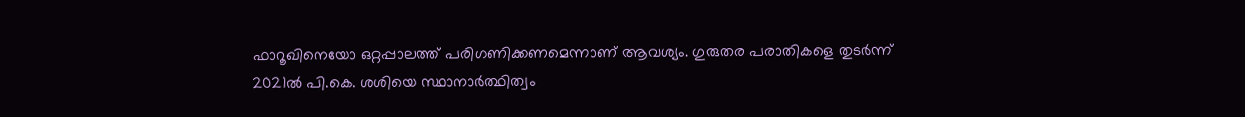ഫാറൂഖിനെയോ ഒറ്റപ്പാലത്ത് പരിഗണിക്കണമെന്നാണ് ആവശ്യം. ഗുരുതര പരാതികളെ തുടർന്ന് 2021ൽ പി.കെ. ശശിയെ സ്ഥാനാർത്ഥിത്വം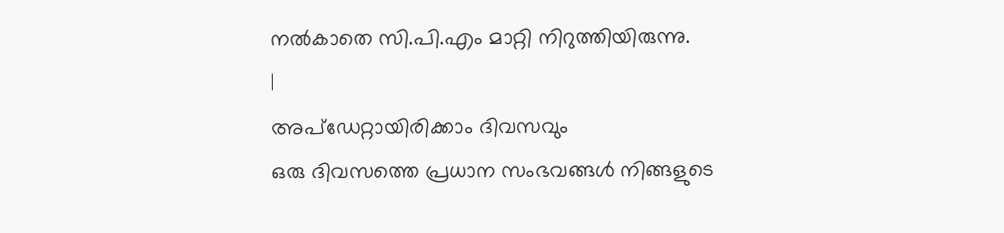നൽകാതെ സി.പി.എം മാറ്റി നിറുത്തിയിരുന്നു.
|
അപ്ഡേറ്റായിരിക്കാം ദിവസവും
ഒരു ദിവസത്തെ പ്രധാന സംഭവങ്ങൾ നിങ്ങളുടെ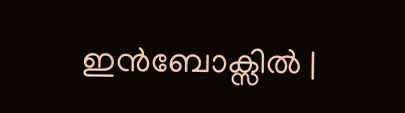ഇൻബോക്സിൽ |